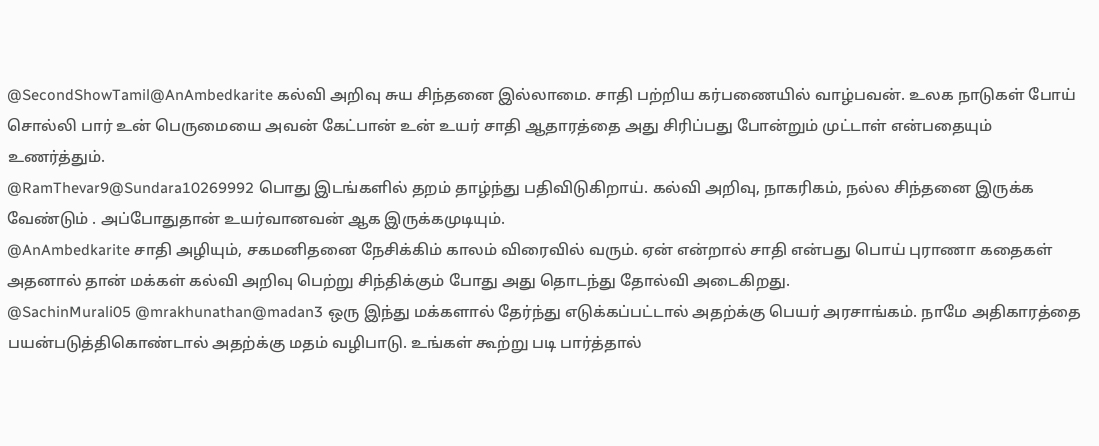@SecondShowTamil@AnAmbedkarite கல்வி அறிவு சுய சிந்தனை இல்லாமை. சாதி பற்றிய கர்பணையில் வாழ்பவன். உலக நாடுகள் போய் சொல்லி பார் உன் பெருமையை அவன் கேட்பான் உன் உயர் சாதி ஆதாரத்தை அது சிரிப்பது போன்றும் முட்டாள் என்பதையும் உணர்த்தும்.
@RamThevar9@Sundara10269992 பொது இடங்களில் தறம் தாழ்ந்து பதிவிடுகிறாய். கல்வி அறிவு, நாகரிகம், நல்ல சிந்தனை இருக்க வேண்டும் . அப்போதுதான் உயர்வானவன் ஆக இருக்கமுடியும்.
@AnAmbedkarite சாதி அழியும், சகமனிதனை நேசிக்கிம் காலம் விரைவில் வரும். ஏன் என்றால் சாதி என்பது பொய் புராணா கதைகள் அதனால் தான் மக்கள் கல்வி அறிவு பெற்று சிந்திக்கும் போது அது தொடந்து தோல்வி அடைகிறது.
@SachinMurali05 @mrakhunathan@madan3 ஒரு இந்து மக்களால் தேர்ந்து எடுக்கப்பட்டால் அதற்க்கு பெயர் அரசாங்கம். நாமே அதிகாரத்தை பயன்படுத்திகொண்டால் அதற்க்கு மதம் வழிபாடு. உங்கள் கூற்று படி பார்த்தால்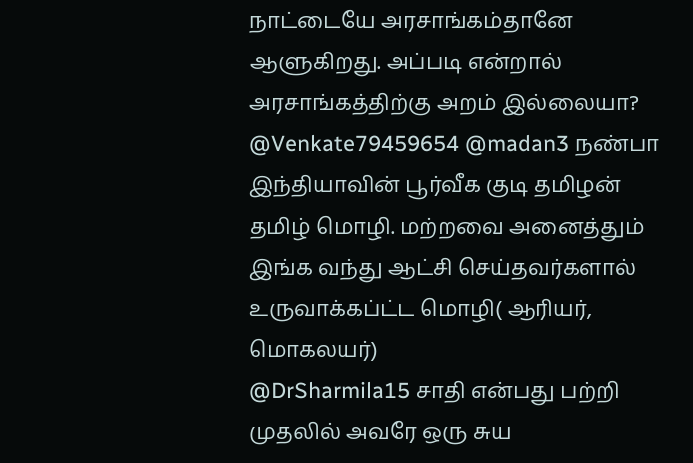நாட்டையே அரசாங்கம்தானே ஆளுகிறது. அப்படி என்றால் அரசாங்கத்திற்கு அறம் இல்லையா?
@Venkate79459654 @madan3 நண்பா இந்தியாவின் பூர்வீக குடி தமிழன் தமிழ் மொழி. மற்றவை அனைத்தும் இங்க வந்து ஆட்சி செய்தவர்களால் உருவாக்கப்ட்ட மொழி( ஆரியர், மொகலயர்)
@DrSharmila15 சாதி என்பது பற்றி முதலில் அவரே ஒரு சுய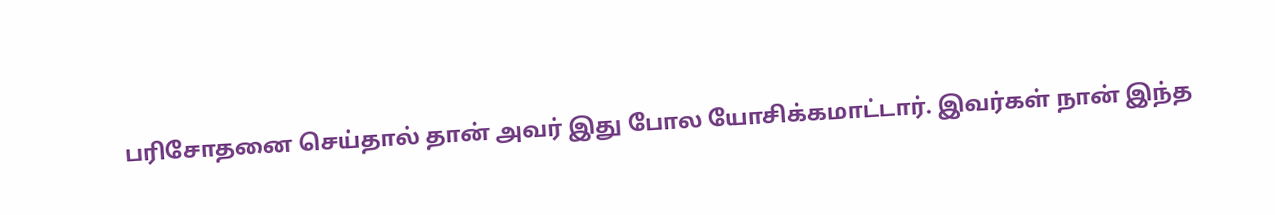பரிசோதனை செய்தால் தான் அவர் இது போல யோசிக்கமாட்டார். இவர்கள் நான் இந்த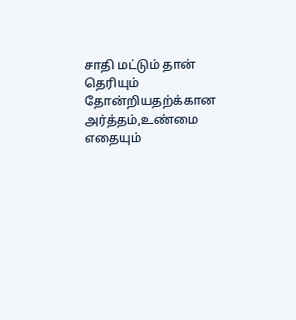சாதி மட்டும் தான் தெரியும் தோன்றியதற்க்கான அர்த்தம்,உண்மை எதையும்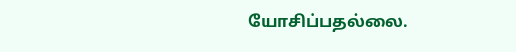யோசிப்பதல்லை.